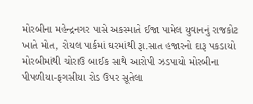મોરબીના મહેન્દ્રનગર પાસે અકસ્માતે ઈજા પામેલ યુવાનનું રાજકોટ ખાતે મોત, રોયલ પાર્કમાં ઘરમાંથી રૂા.સાત હજારનો દારૂ પકડાયો મોરબીમાંથી ચોરાઉ બાઈક સાથે આરોપી ઝડપાયો મોરબીના પીપળીયા-ફગસીયા રોડ ઉપર સૂતેલા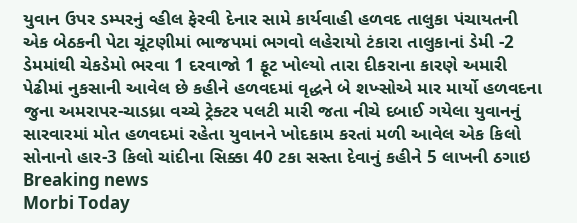યુવાન ઉપર ડમ્પરનું વ્હીલ ફેરવી દેનાર સામે કાર્યવાહી હળવદ તાલુકા પંચાયતની એક બેઠકની પેટા ચૂંટણીમાં ભાજપમાં ભગવો લહેરાયો ટંકારા તાલુકાનાં ડેમી -2 ડેમમાંથી ચેકડેમો ભરવા 1 દરવાજો 1 ફૂટ ખોલ્યો તારા દીકરાના કારણે અમારી પેઢીમાં નુકસાની આવેલ છે કહીને હળવદમાં વૃદ્ધને બે શખ્સોએ માર માર્યો હળવદના જુના અમરાપર-ચાડધ્રા વચ્ચે ટ્રેક્ટર પલટી મારી જતા નીચે દબાઈ ગયેલા યુવાનનું સારવારમાં મોત હળવદમાં રહેતા યુવાનને ખોદકામ કરતાં મળી આવેલ એક કિલો સોનાનો હાર-3 કિલો ચાંદીના સિક્કા 40 ટકા સસ્તા દેવાનું કહીને 5 લાખની ઠગાઇ
Breaking news
Morbi Today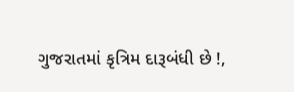ગુજરાતમાં કૃત્રિમ દારૂબંધી છે !,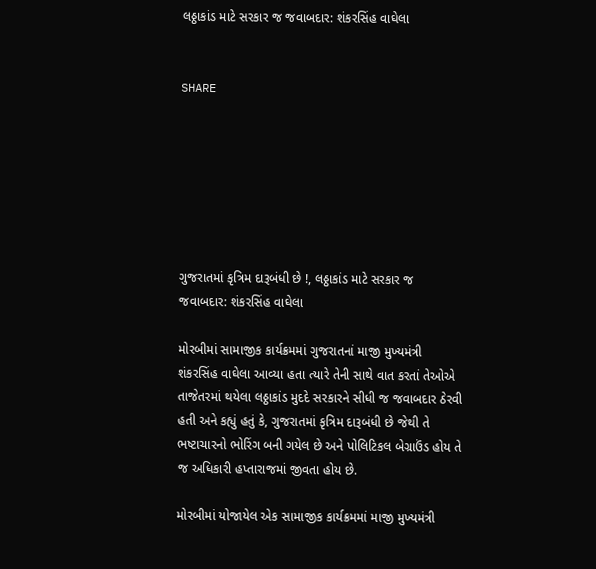લઠ્ઠાકાંડ માટે સરકાર જ જવાબદાર: શંકરસિંહ વાઘેલા


SHARE







ગુજરાતમાં કૃત્રિમ દારૂબંધી છે !, લઠ્ઠાકાંડ માટે સરકાર જ જવાબદાર: શંકરસિંહ વાઘેલા

મોરબીમાં સામાજીક કાર્યક્રમમાં ગુજરાતનાં માજી મુખ્યમંત્રી શંકરસિંહ વાઘેલા આવ્યા હતા ત્યારે તેની સાથે વાત કરતાં તેઓએ તાજેતરમાં થયેલા લઠ્ઠાકાંડ મુદદે સરકારને સીધી જ જવાબદાર ઠેરવી હતી અને કહ્યું હતું કે, ગુજરાતમાં કૃત્રિમ દારૂબંધી છે જેથી તે ભષ્ટાચારનો ભોરિંગ બની ગયેલ છે અને પોલિટિકલ બેગ્રાઉંડ હોય તે જ અધિકારી હપ્તારાજમાં જીવતા હોય છે.

મોરબીમાં યોજાયેલ એક સામાજીક કાર્યક્રમમાં માજી મુખ્યમંત્રી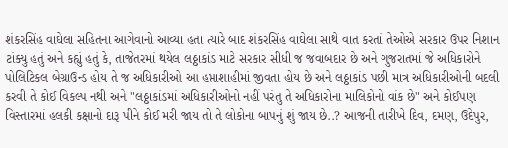શંકરસિંહ વાઘેલા સહિતના આગેવાનો આવ્યા હતા ત્યારે બાદ શંકરસિંહ વાઘેલા સાથે વાત કરતાં તેઓએ સરકાર ઉપર નિશાન ટાંક્યુ હતું અને કહ્યું હતું કે, તાજેતરમાં થયેલ લઠ્ઠાકાંડ માટે સરકાર સીધી જ જવાબદાર છે અને ગુજરાતમાં જે અધિકારોને પોલિટિકલ બેગ્રાઉન્ડ હોય તે જ અધિકારીઓ આ હપ્તાશાહીમાં જીવતા હોય છે અને લઠ્ઠાકાંડ પછી માત્ર અધિકારીઓની બદલી કરવી તે કોઈ વિકલ્પ નથી અને "લઠ્ઠાકાંડમાં અધિકારીઓનો નહીં પરંતુ તે અધિકારોના માલિકોનો વાંક છે" અને કોઈપણ વિસ્તારમાં હલકી કક્ષાનો દારૂ પીને કોઈ મરી જાય તો તે લોકોના બાપનું શું જાય છે..? આજની તારીખે દિવ, દમણ, ઉદેપુર,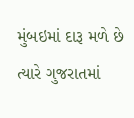મુંબઇમાં દારૂ મળે છે ત્યારે ગુજરાતમાં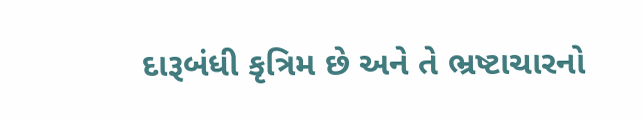દારૂબંધી કૃત્રિમ છે અને તે ભ્રષ્ટાચારનો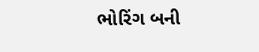ભોરિંગ બની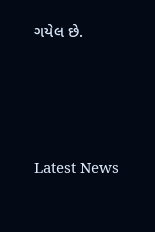ગયેલ છે.






Latest News